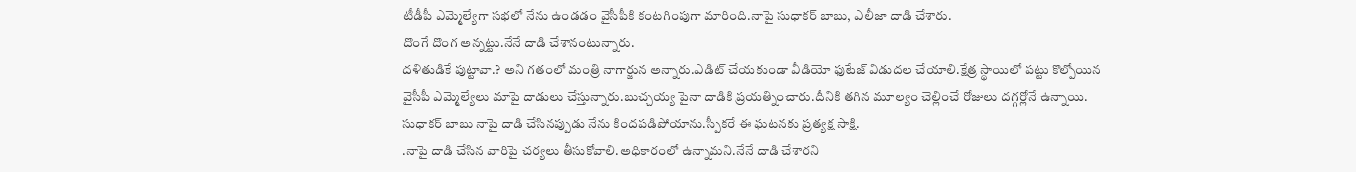టీడీపీ ఎమ్మెల్యేగా సభలో నేను ఉండడం వైసీపీకి కంటగింపుగా మారింది.నాపై సుధాకర్ బాబు, ఎలీజా దాడి చేశారు.
దొంగే దొంగ అన్నట్టు.నేనే దాడి చేశానంటున్నారు.
దళితుడికే పుట్టావా.? అని గతంలో మంత్రి నాగార్జున అన్నారు.ఎడిట్ చేయకుండా వీడియో ఫుటేజ్ విడుదల చేయాలి.క్షేత్ర స్థాయిలో పట్టు కొల్పోయిన వైసీపీ ఎమ్మెల్యేలు మాపై దాడులు చేస్తున్నారు.బుచ్చయ్య పైనా దాడికి ప్రయత్నించారు.దీనికి తగిన మూల్యం చెల్లించే రోజులు దగ్గర్లోనే ఉన్నాయి.
సుధాకర్ బాబు నాపై దాడి చేసినప్పుడు నేను కిందపడిపోయాను.స్పీకరే ఈ ఘటనకు ప్రత్యక్ష సాక్షి.
.నాపై దాడి చేసిన వారిపై చర్యలు తీసుకోవాలి.అధికారంలో ఉన్నామని.నేనే దాడి చేశారని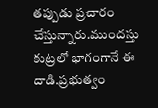తప్పుడు ప్రచారం చేస్తున్నారు.ముందస్తు కుట్రలో భాగంగానే ఈ దాడి.ప్రభుత్వం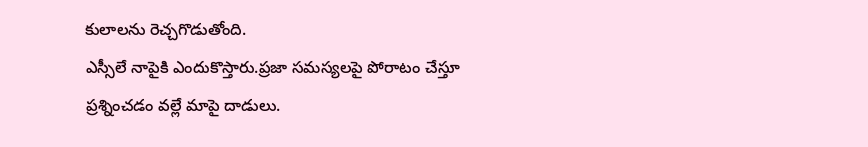కులాలను రెచ్చగొడుతోంది.
ఎస్సీలే నాపైకి ఎందుకొస్తారు.ప్రజా సమస్యలపై పోరాటం చేస్తూ ప్రశ్నించడం వల్లే మాపై దాడులు.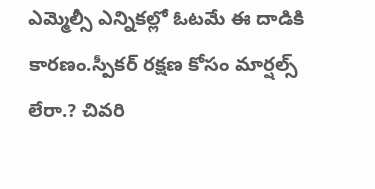ఎమ్మెల్సీ ఎన్నికల్లో ఓటమే ఈ దాడికి కారణం.స్పీకర్ రక్షణ కోసం మార్షల్స్ లేరా.? చివరి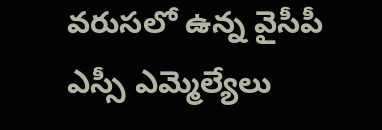వరుసలో ఉన్న వైసీపీ ఎస్సీ ఎమ్మెల్యేలు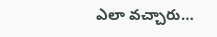ఎలా వచ్చారు…